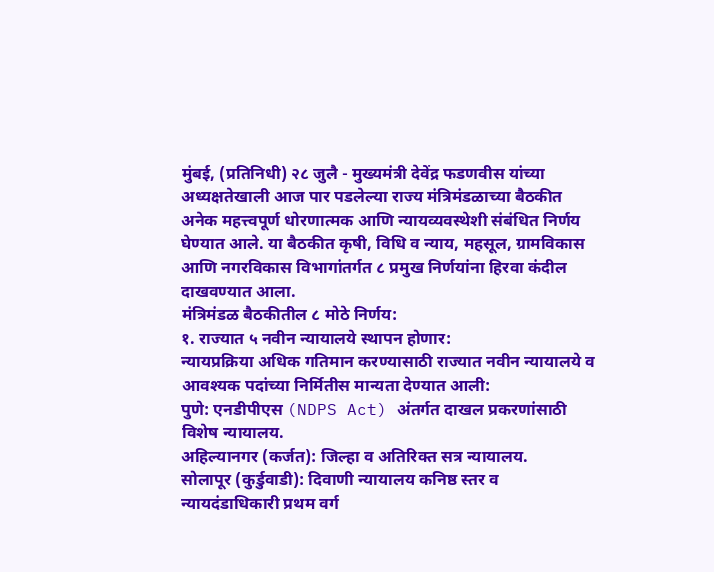मुंबई, (प्रतिनिधी) २८ जुलै - मुख्यमंत्री देवेंद्र फडणवीस यांच्या अध्यक्षतेखाली आज पार पडलेल्या राज्य मंत्रिमंडळाच्या बैठकीत अनेक महत्त्वपूर्ण धोरणात्मक आणि न्यायव्यवस्थेशी संबंधित निर्णय घेण्यात आले. या बैठकीत कृषी, विधि व न्याय, महसूल, ग्रामविकास आणि नगरविकास विभागांतर्गत ८ प्रमुख निर्णयांना हिरवा कंदील दाखवण्यात आला.
मंत्रिमंडळ बैठकीतील ८ मोठे निर्णय:
१. राज्यात ५ नवीन न्यायालये स्थापन होणार:
न्यायप्रक्रिया अधिक गतिमान करण्यासाठी राज्यात नवीन न्यायालये व आवश्यक पदांच्या निर्मितीस मान्यता देण्यात आली:
पुणे: एनडीपीएस (NDPS Act) अंतर्गत दाखल प्रकरणांसाठी विशेष न्यायालय.
अहिल्यानगर (कर्जत): जिल्हा व अतिरिक्त सत्र न्यायालय.
सोलापूर (कुर्डुवाडी): दिवाणी न्यायालय कनिष्ठ स्तर व न्यायदंडाधिकारी प्रथम वर्ग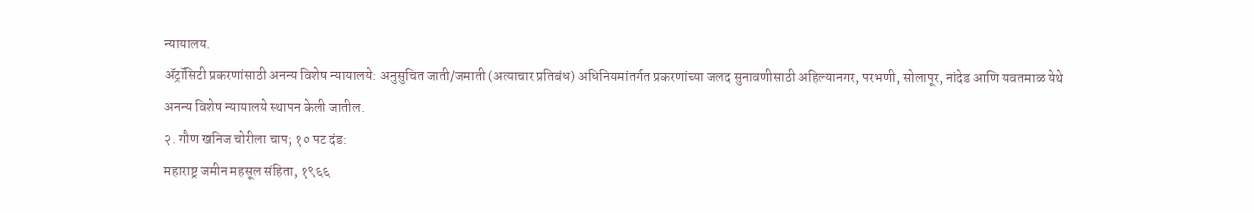न्यायालय.
ॲट्रॉसिटी प्रकरणांसाठी अनन्य विशेष न्यायालये: अनुसुचित जाती/जमाती (अत्याचार प्रतिबंध) अधिनियमांतर्गत प्रकरणांच्या जलद सुनावणीसाठी अहिल्यानगर, परभणी, सोलापूर, नांदेड आणि यवतमाळ येथे अनन्य विशेष न्यायालये स्थापन केली जातील.
२. गौण खनिज चोरीला चाप; १० पट दंड:
महाराष्ट्र जमीन महसूल संहिता, १९६६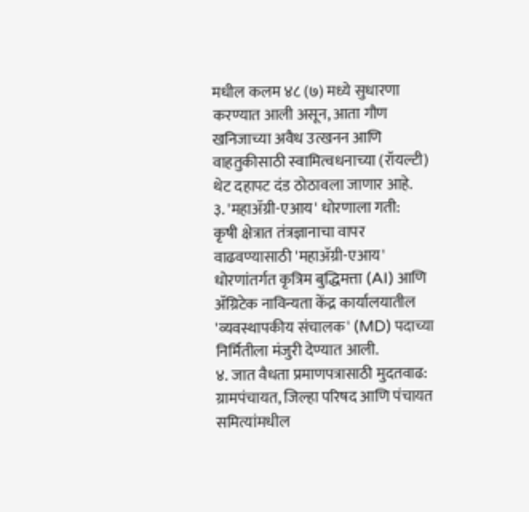मधील कलम ४८ (७) मध्ये सुधारणा करण्यात आली असून, आता गौण खनिजाच्या अवैध उत्खनन आणि वाहतुकीसाठी स्वामित्वधनाच्या (रॉयल्टी) थेट दहापट दंड ठोठावला जाणार आहे.
३. 'महाॲग्री-एआय' धोरणाला गती:
कृषी क्षेत्रात तंत्रज्ञानाचा वापर वाढवण्यासाठी 'महाॲग्री-एआय' धोरणांतर्गत कृत्रिम बुद्धिमत्ता (AI) आणि ॲग्रिटेक नाविन्यता केंद्र कार्यालयातील 'व्यवस्थापकीय संचालक' (MD) पदाच्या निर्मितीला मंजुरी देण्यात आली.
४. जात वैधता प्रमाणपत्रासाठी मुदतवाढ:
ग्रामपंचायत, जिल्हा परिषद आणि पंचायत समित्यांमधील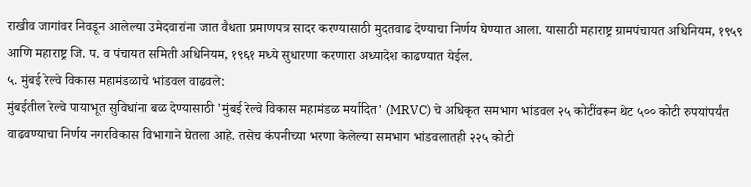राखीव जागांवर निवडून आलेल्या उमेदवारांना जात वैधता प्रमाणपत्र सादर करण्यासाठी मुदतवाढ देण्याचा निर्णय घेण्यात आला. यासाठी महाराष्ट्र ग्रामपंचायत अधिनियम, १९५९ आणि महाराष्ट्र जि. प. व पंचायत समिती अधिनियम, १९६१ मध्ये सुधारणा करणारा अध्यादेश काढण्यात येईल.
५. मुंबई रेल्वे विकास महामंडळाचे भांडवल वाढवले:
मुंबईतील रेल्वे पायाभूत सुविधांना बळ देण्यासाठी 'मुंबई रेल्वे विकास महामंडळ मर्यादित' (MRVC) चे अधिकृत समभाग भांडवल २५ कोटींवरून थेट ५०० कोटी रुपयांपर्यंत वाढवण्याचा निर्णय नगरविकास विभागाने घेतला आहे. तसेच कंपनीच्या भरणा केलेल्या समभाग भांडवलातही २२५ कोटी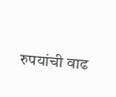रुपयांची वाढ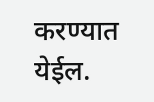करण्यात येईल.